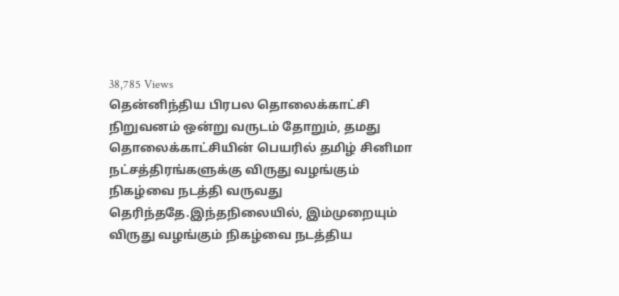38,785 Views
தென்னிந்திய பிரபல தொலைக்காட்சி நிறுவனம் ஒன்று வருடம் தோறும், தமது தொலைக்காட்சியின் பெயரில் தமிழ் சினிமா நட்சத்திரங்களுக்கு விருது வழங்கும் நிகழ்வை நடத்தி வருவது தெரிந்ததே.இந்தநிலையில், இம்முறையும் விருது வழங்கும் நிகழ்வை நடத்திய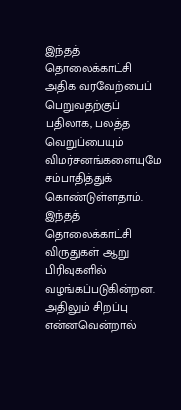இந்தத் தொலைக்காட்சி அதிக வரவேற்பைப் பெறுவதற்குப் பதிலாக, பலத்த வெறுப்பையும் விமர்சனங்களையுமே சம்பாதித்துக் கொண்டுள்ளதாம்.
இந்தத் தொலைக்காட்சி விருதுகள் ஆறு பிரிவுகளில் வழங்கப்படுகின்றன. அதிலும் சிறப்பு என்னவென்றால்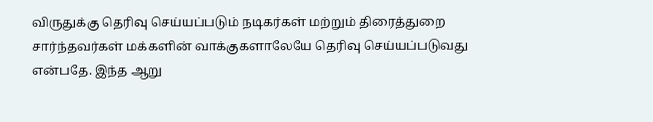விருதுக்கு தெரிவு செய்யப்படும் நடிகர்கள் மற்றும் திரைத்துறை சார்ந்தவர்கள் மக்களின் வாக்குகளாலேயே தெரிவு செய்யப்படுவது என்பதே. இந்த ஆறு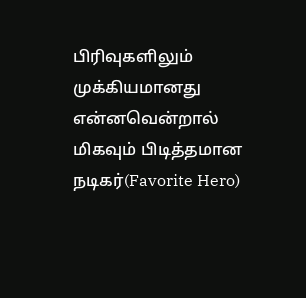பிரிவுகளிலும் முக்கியமானது என்னவென்றால் மிகவும் பிடித்தமான நடிகர்(Favorite Hero)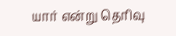யார் என்று தெரிவு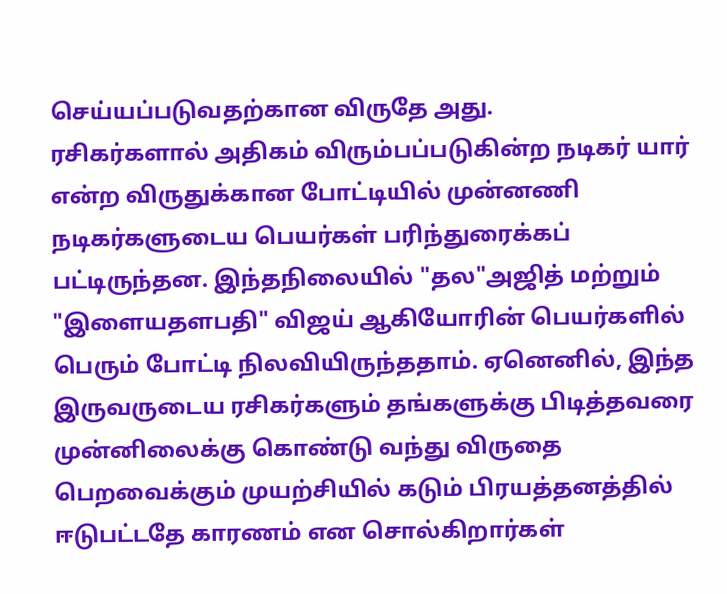செய்யப்படுவதற்கான விருதே அது.
ரசிகர்களால் அதிகம் விரும்பப்படுகின்ற நடிகர் யார் என்ற விருதுக்கான போட்டியில் முன்னணி நடிகர்களுடைய பெயர்கள் பரிந்துரைக்கப் பட்டிருந்தன. இந்தநிலையில் "தல"அஜித் மற்றும் "இளையதளபதி" விஜய் ஆகியோரின் பெயர்களில் பெரும் போட்டி நிலவியிருந்ததாம். ஏனெனில், இந்த இருவருடைய ரசிகர்களும் தங்களுக்கு பிடித்தவரை முன்னிலைக்கு கொண்டு வந்து விருதை பெறவைக்கும் முயற்சியில் கடும் பிரயத்தனத்தில் ஈடுபட்டதே காரணம் என சொல்கிறார்கள்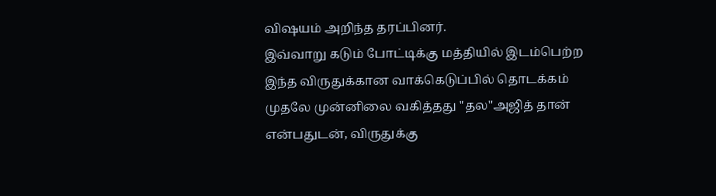விஷயம் அறிந்த தரப்பினர்.
இவ்வாறு கடும் போட்டிக்கு மத்தியில் இடம்பெற்ற இந்த விருதுக்கான வாக்கெடுப்பில் தொடக்கம் முதலே முன்னிலை வகித்தது "தல"அஜித் தான் என்பதுடன், விருதுக்கு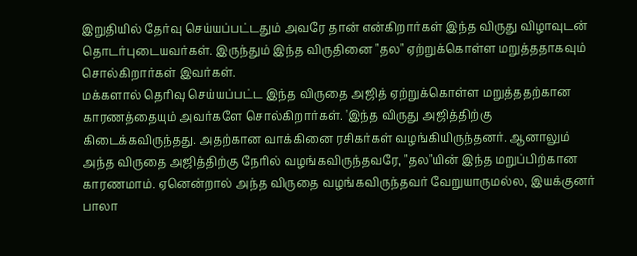இறுதியில் தேர்வு செய்யப்பட்டதும் அவரே தான் என்கிறார்கள் இந்த விருது விழாவுடன் தொடர்புடையவர்கள். இருந்தும் இந்த விருதினை "தல" ஏற்றுக்கொள்ள மறுத்ததாகவும் சொல்கிறார்கள் இவர்கள்.
மக்களால் தெரிவு செய்யப்பட்ட இந்த விருதை அஜித் ஏற்றுக்கொள்ள மறுத்ததற்கான காரணத்தையும் அவர்களே சொல்கிறார்கள். 'இந்த விருது அஜித்திற்கு கிடைக்கவிருந்தது. அதற்கான வாக்கினை ரசிகர்கள் வழங்கியிருந்தனர். ஆனாலும் அந்த விருதை அஜித்திற்கு நேரில் வழங்கவிருந்தவரே, "தல"யின் இந்த மறுப்பிற்கான காரணமாம். ஏனென்றால் அந்த விருதை வழங்கவிருந்தவர் வேறுயாருமல்ல, இயக்குனர் பாலா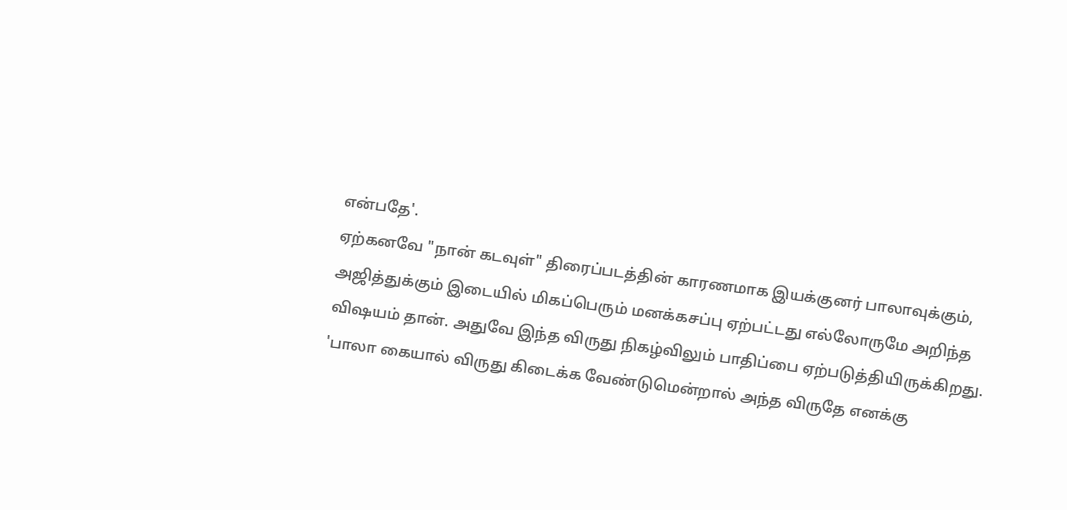என்பதே'.
ஏற்கனவே "நான் கடவுள்" திரைப்படத்தின் காரணமாக இயக்குனர் பாலாவுக்கும், அஜித்துக்கும் இடையில் மிகப்பெரும் மனக்கசப்பு ஏற்பட்டது எல்லோருமே அறிந்த விஷயம் தான். அதுவே இந்த விருது நிகழ்விலும் பாதிப்பை ஏற்படுத்தியிருக்கிறது. 'பாலா கையால் விருது கிடைக்க வேண்டுமென்றால் அந்த விருதே எனக்கு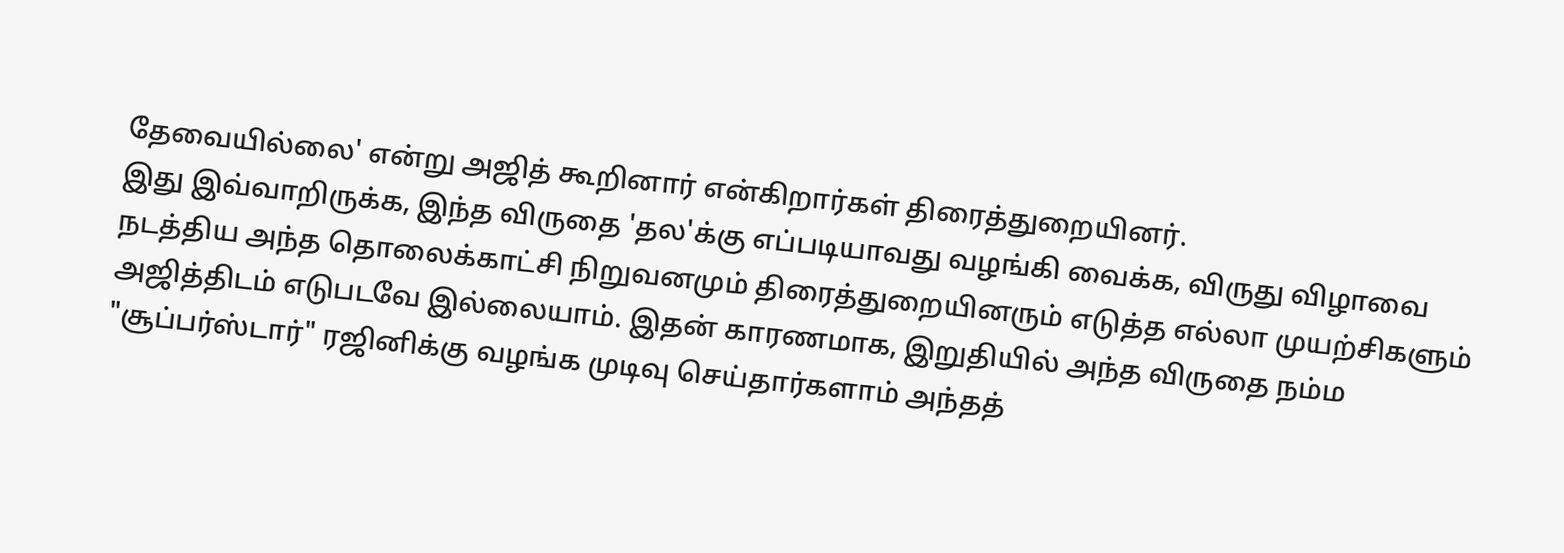தேவையில்லை' என்று அஜித் கூறினார் என்கிறார்கள் திரைத்துறையினர்.
இது இவ்வாறிருக்க, இந்த விருதை 'தல'க்கு எப்படியாவது வழங்கி வைக்க, விருது விழாவை நடத்திய அந்த தொலைக்காட்சி நிறுவனமும் திரைத்துறையினரும் எடுத்த எல்லா முயற்சிகளும் அஜித்திடம் எடுபடவே இல்லையாம். இதன் காரணமாக, இறுதியில் அந்த விருதை நம்ம "சூப்பர்ஸ்டார்" ரஜினிக்கு வழங்க முடிவு செய்தார்களாம் அந்தத்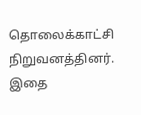தொலைக்காட்சி நிறுவனத்தினர். இதை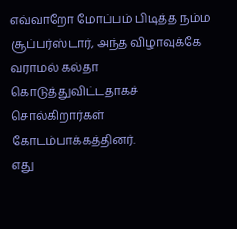எவ்வாறோ மோப்பம் பிடித்த நம்ம சூப்பர்ஸ்டார், அந்த விழாவுக்கே வராமல் கல்தா கொடுத்துவிட்டதாகச் சொல்கிறார்கள் கோடம்பாக்கத்தினர்.
எது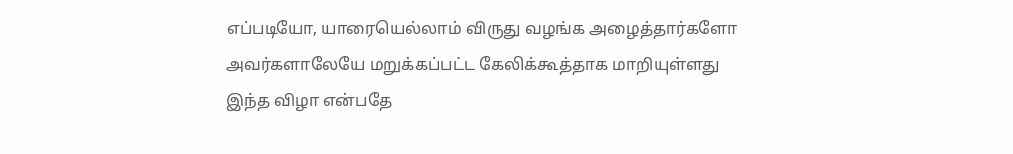எப்படியோ, யாரையெல்லாம் விருது வழங்க அழைத்தார்களோ அவர்களாலேயே மறுக்கப்பட்ட கேலிக்கூத்தாக மாறியுள்ளது இந்த விழா என்பதே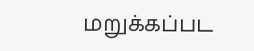மறுக்கப்பட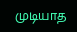முடியாத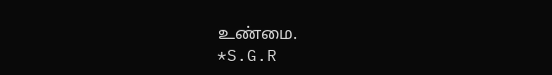உண்மை.
*S.G.R